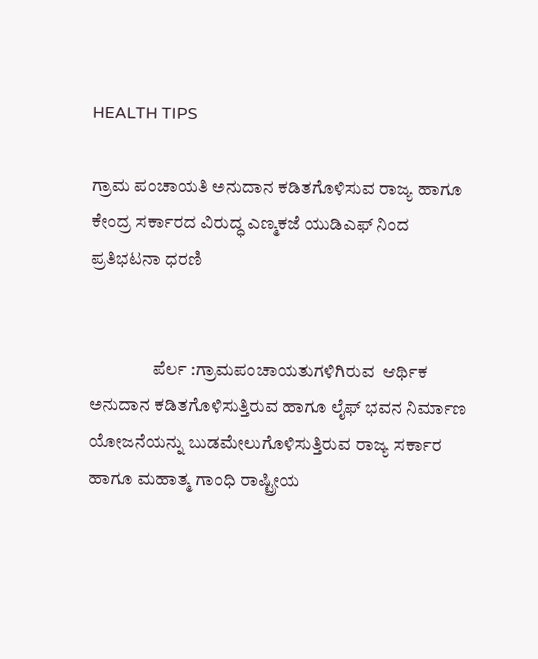HEALTH TIPS

ಗ್ರಾಮ ಪಂಚಾಯತಿ ಅನುದಾನ ಕಡಿತಗೊಳಿಸುವ ರಾಜ್ಯ ಹಾಗೂ ಕೇಂದ್ರ ಸರ್ಕಾರದ ವಿರುದ್ಧ ಎಣ್ಮಕಜೆ ಯುಡಿಎಫ್ ನಿಂದ ಪ್ರತಿಭಟನಾ ಧರಣಿ


                  ಪೆರ್ಲ :ಗ್ರಾಮಪಂಚಾಯತುಗಳಿಗಿರುವ  ಆರ್ಥಿಕ ಅನುದಾನ ಕಡಿತಗೊಳಿಸುತ್ತಿರುವ ಹಾಗೂ ಲೈಫ್ ಭವನ ನಿರ್ಮಾಣ ಯೋಜನೆಯನ್ನು ಬುಡಮೇಲುಗೊಳಿಸುತ್ತಿರುವ ರಾಜ್ಯ ಸರ್ಕಾರ ಹಾಗೂ ಮಹಾತ್ಮ ಗಾಂಧಿ ರಾಷ್ಟ್ರೀಯ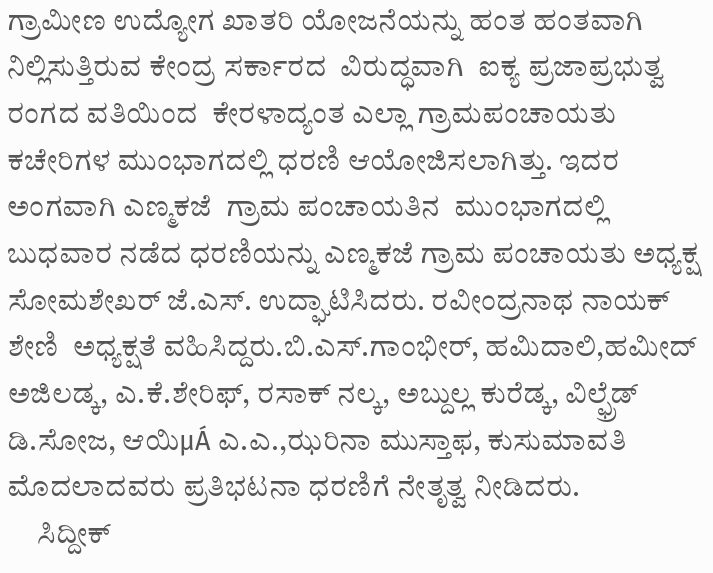ಗ್ರಾಮೀಣ ಉದ್ಯೋಗ ಖಾತರಿ ಯೋಜನೆಯನ್ನು ಹಂತ ಹಂತವಾಗಿ ನಿಲ್ಲಿಸುತ್ತಿರುವ ಕೇಂದ್ರ ಸರ್ಕಾರದ  ವಿರುದ್ಧವಾಗಿ  ಐಕ್ಯ ಪ್ರಜಾಪ್ರಭುತ್ವ ರಂಗದ ವತಿಯಿಂದ  ಕೇರಳಾದ್ಯಂತ ಎಲ್ಲಾ ಗ್ರಾಮಪಂಚಾಯತು ಕಚೇರಿಗಳ ಮುಂಭಾಗದಲ್ಲಿ ಧರಣಿ ಆಯೋಜಿಸಲಾಗಿತ್ತು. ಇದರ ಅಂಗವಾಗಿ ಎಣ್ಮಕಜೆ  ಗ್ರಾಮ ಪಂಚಾಯತಿನ  ಮುಂಭಾಗದಲ್ಲಿ ಬುಧವಾರ ನಡೆದ ಧರಣಿಯನ್ನು ಎಣ್ಮಕಜೆ ಗ್ರಾಮ ಪಂಚಾಯತು ಅಧ್ಯಕ್ಷ  ಸೋಮಶೇಖರ್ ಜೆ.ಎಸ್. ಉದ್ಘಾಟಿಸಿದರು. ರವೀಂದ್ರನಾಥ ನಾಯಕ್ ಶೇಣಿ  ಅಧ್ಯಕ್ಷತೆ ವಹಿಸಿದ್ದರು.ಬಿ.ಎಸ್.ಗಾಂಭೀರ್, ಹಮಿದಾಲಿ,ಹಮೀದ್ ಅಜಿಲಡ್ಕ, ಎ.ಕೆ.ಶೇರಿಫ್, ರಸಾಕ್ ನಲ್ಕ, ಅಬ್ದುಲ್ಲ ಕುರೆಡ್ಕ, ವಿಲ್ಫ್ರೆಡ್ ಡಿ.ಸೋಜ, ಆಯಿμÁ ಎ.ಎ.,ಝರಿನಾ ಮುಸ್ತಾಫ, ಕುಸುಮಾವತಿ ಮೊದಲಾದವರು ಪ್ರತಿಭಟನಾ ಧರಣಿಗೆ ನೇತೃತ್ವ ನೀಡಿದರು.
     ಸಿದ್ದೀಕ್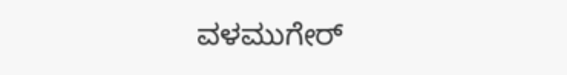ವಳಮುಗೇರ್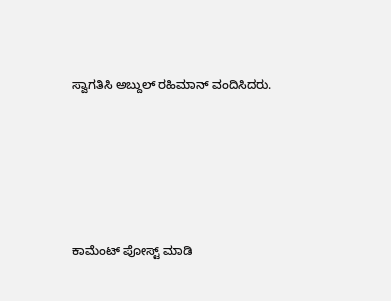ಸ್ವಾಗತಿಸಿ ಅಬ್ದುಲ್ ರಹಿಮಾನ್ ವಂದಿಸಿದರು.





ಕಾಮೆಂಟ್‌‌ ಪೋಸ್ಟ್‌ ಮಾಡಿ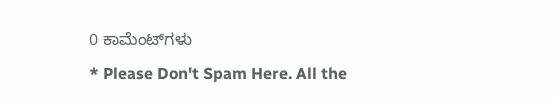0 ಕಾಮೆಂಟ್‌ಗಳು
* Please Don't Spam Here. All the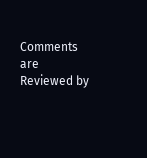Comments are Reviewed by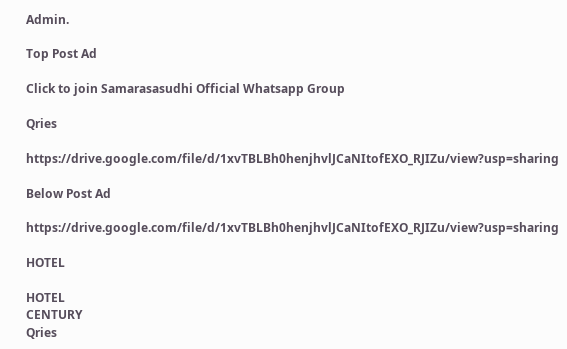Admin.

Top Post Ad

Click to join Samarasasudhi Official Whatsapp Group

Qries

https://drive.google.com/file/d/1xvTBLBh0henjhvlJCaNItofEXO_RJIZu/view?usp=sharing

Below Post Ad

https://drive.google.com/file/d/1xvTBLBh0henjhvlJCaNItofEXO_RJIZu/view?usp=sharing

HOTEL

HOTEL
CENTURY
Qries